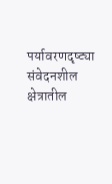पर्यावरणदृष्ट्या संवेदनशील क्षेत्रातील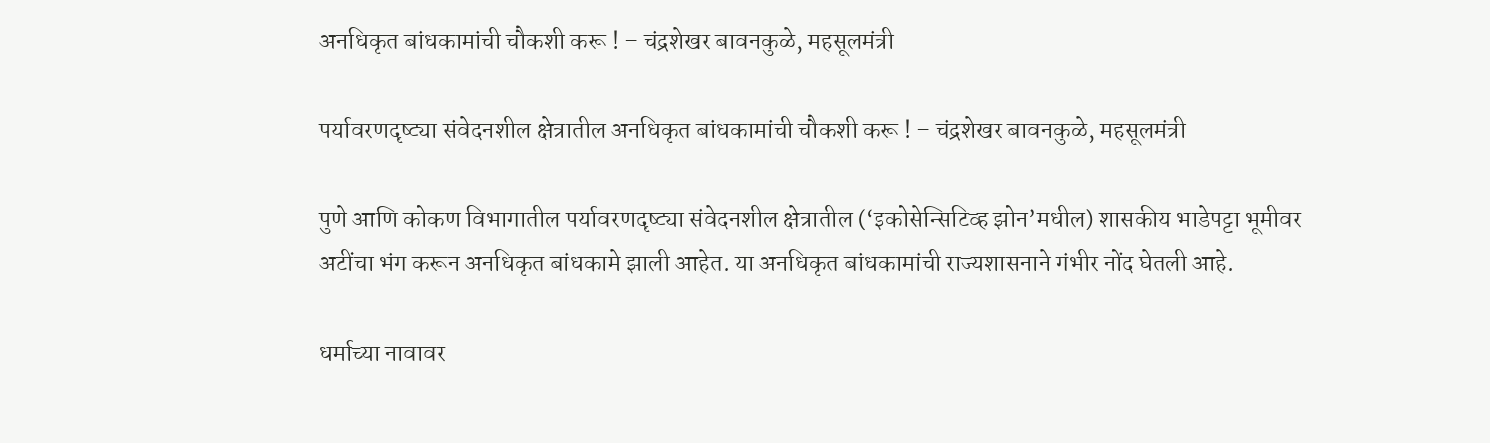अनधिकृत बांधकामांची चौकशी करू ! – चंद्रशेखर बावनकुळे, महसूलमंत्री

पर्यावरणदृष्ट्या संवेदनशील क्षेत्रातील अनधिकृत बांधकामांची चौकशी करू ! – चंद्रशेखर बावनकुळे, महसूलमंत्री

पुणे आणि कोकण विभागातील पर्यावरणदृष्ट्या संवेदनशील क्षेत्रातील (‘इकोसेन्सिटिव्ह झोन’मधील) शासकीय भाडेपट्टा भूमीवर अटींचा भंग करून अनधिकृत बांधकामे झाली आहेत. या अनधिकृत बांधकामांची राज्यशासनाने गंभीर नोंद घेतली आहे.

धर्माच्या नावावर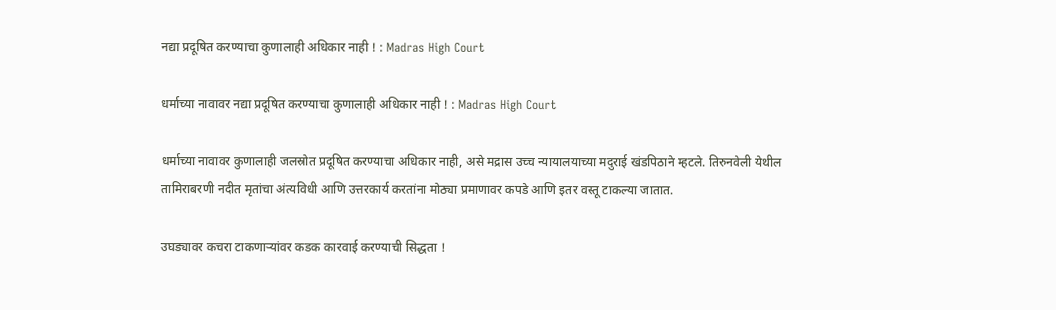नद्या प्रदूषित करण्याचा कुणालाही अधिकार नाही ! : Madras High Court

धर्माच्या नावावर नद्या प्रदूषित करण्याचा कुणालाही अधिकार नाही ! : Madras High Court

धर्माच्या नावावर कुणालाही जलस्रोत प्रदूषित करण्याचा अधिकार नाही, असे मद्रास उच्च न्यायालयाच्या मदुराई खंडपिठाने म्हटले. तिरुनवेली येथील तामिराबरणी नदीत मृतांचा अंत्यविधी आणि उत्तरकार्य करतांना मोठ्या प्रमाणावर कपडे आणि इतर वस्तू टाकल्या जातात.

उघड्यावर कचरा टाकणार्‍यांवर कडक कारवाई करण्याची सिद्धता !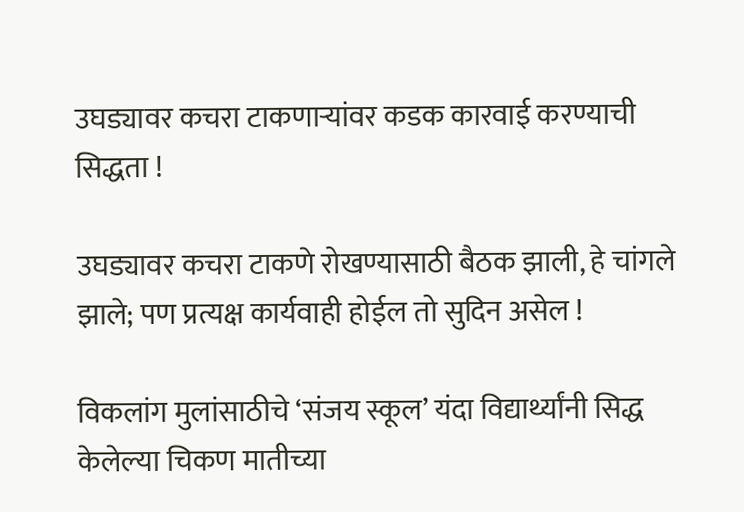उघड्यावर कचरा टाकणार्‍यांवर कडक कारवाई करण्याची सिद्धता !

उघड्यावर कचरा टाकणे रोखण्यासाठी बैठक झाली, हे चांगले झाले; पण प्रत्यक्ष कार्यवाही होईल तो सुदिन असेल !

विकलांग मुलांसाठीचे ‘संजय स्कूल’ यंदा विद्यार्थ्यांनी सिद्ध केलेल्या चिकण मातीच्या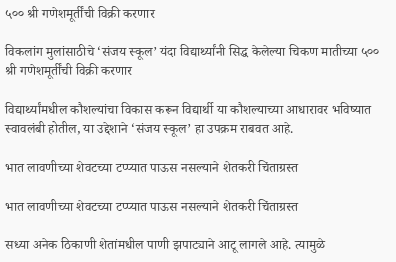५०० श्री गणेशमूर्तींची विक्री करणार

विकलांग मुलांसाठीचे ‘संजय स्कूल’ यंदा विद्यार्थ्यांनी सिद्ध केलेल्या चिकण मातीच्या ५०० श्री गणेशमूर्तींची विक्री करणार

विद्यार्थ्यांमधील कौशल्यांचा विकास करून विद्यार्थी या कौशल्याच्या आधारावर भविष्यात स्वावलंबी होतील, या उद्देशाने ‘संजय स्कूल’ हा उपक्रम राबवत आहे.

भात लावणीच्या शेवटच्या टप्प्यात पाऊस नसल्याने शेतकरी चिंताग्रस्त

भात लावणीच्या शेवटच्या टप्प्यात पाऊस नसल्याने शेतकरी चिंताग्रस्त

सध्या अनेक ठिकाणी शेतांमधील पाणी झपाट्याने आटू लागले आहे. त्यामुळे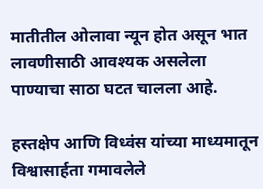मातीतील ओलावा न्यून होत असून भात लावणीसाठी आवश्यक असलेला पाण्याचा साठा घटत चालला आहे.

हस्तक्षेप आणि विध्वंस यांच्या माध्यमातून विश्वासार्हता गमावलेले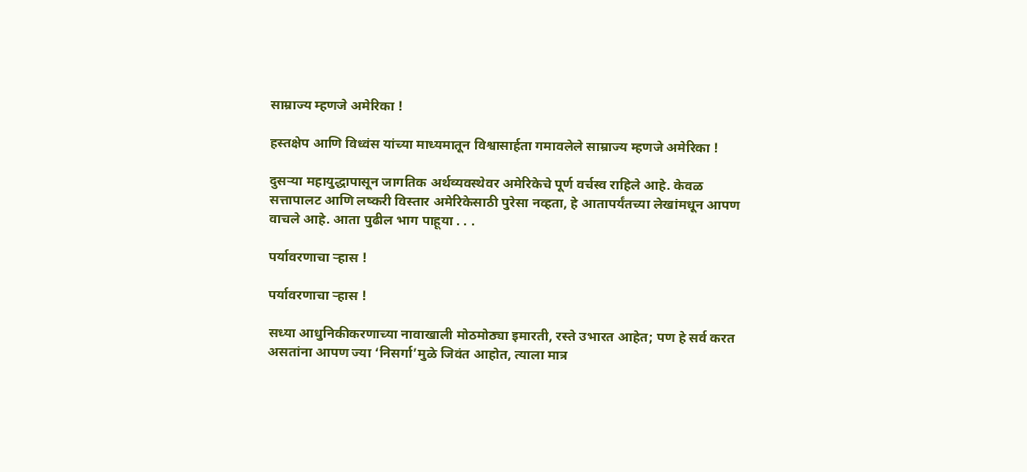साम्राज्य म्हणजे अमेरिका !

हस्तक्षेप आणि विध्वंस यांच्या माध्यमातून विश्वासार्हता गमावलेले साम्राज्य म्हणजे अमेरिका !

दुसर्‍या महायुद्धापासून जागतिक अर्थव्यवस्थेवर अमेरिकेचे पूर्ण वर्चस्व राहिले आहे. केवळ सत्तापालट आणि लष्करी विस्तार अमेरिकेसाठी पुरेसा नव्हता, हे आतापर्यंतच्या लेखांमधून आपण वाचले आहे. आता पुढील भाग पाहूया . . .

पर्यावरणाचा र्‍हास !

पर्यावरणाचा र्‍हास !

सध्या आधुनिकीकरणाच्या नावाखाली मोठमोठ्या इमारती, रस्ते उभारत आहेत; पण हे सर्व करत असतांना आपण ज्या ‘निसर्गा’मुळे जिवंत आहोत, त्याला मात्र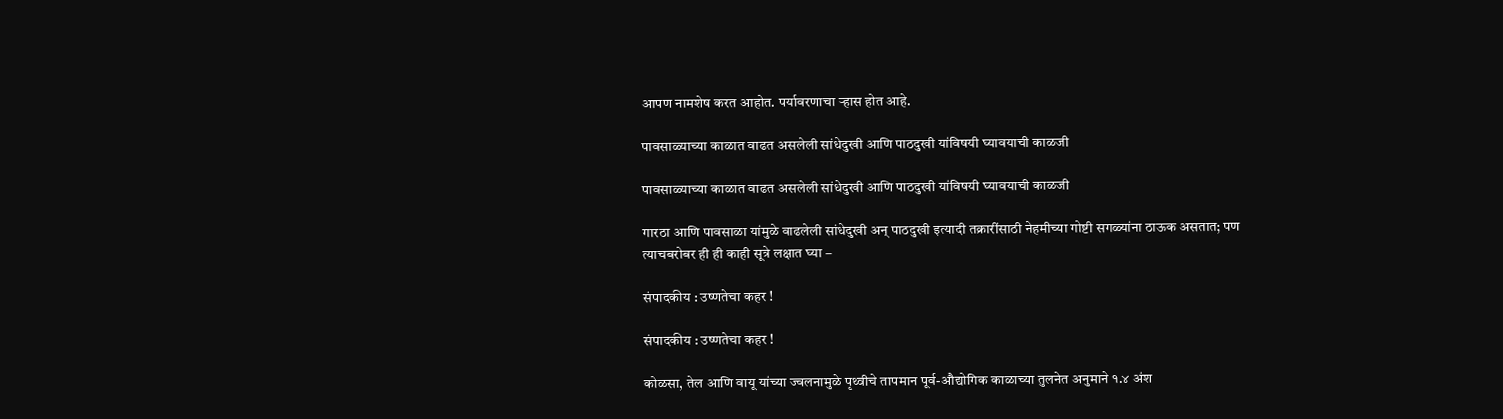आपण नामशेष करत आहोत. पर्यावरणाचा र्‍हास होत आहे.

पावसाळ्याच्या काळात वाढत असलेली सांधेदुखी आणि पाठदुखी यांविषयी घ्यावयाची काळजी

पावसाळ्याच्या काळात वाढत असलेली सांधेदुखी आणि पाठदुखी यांविषयी घ्यावयाची काळजी

गारठा आणि पावसाळा यांमुळे वाढलेली सांधेदुखी अन् पाठदुखी इत्यादी तक्रारींसाठी नेहमीच्या गोष्टी सगळ्यांना ठाऊक असतात; पण त्याचबरोबर ही ही काही सूत्रे लक्षात घ्या –

संपादकीय : उष्णतेचा कहर !

संपादकीय : उष्णतेचा कहर !

कोळसा, तेल आणि वायू यांच्या ज्वलनामुळे पृथ्वीचे तापमान पूर्व-औद्योगिक काळाच्या तुलनेत अनुमाने १.४ अंश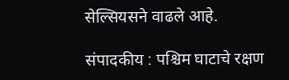सेल्सियसने वाढले आहे.

संपादकीय : पश्चिम घाटाचे रक्षण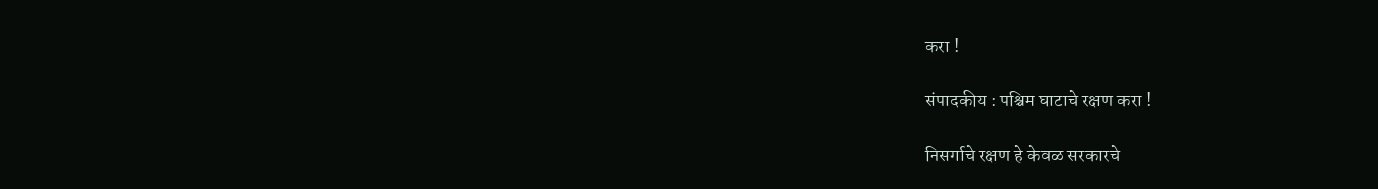करा !

संपादकीय : पश्चिम घाटाचे रक्षण करा !

निसर्गाचे रक्षण हे केवळ सरकारचे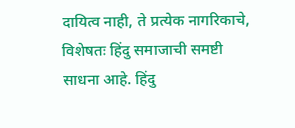दायित्व नाही, ते प्रत्येक नागरिकाचे, विशेषतः हिंदु समाजाची समष्टी साधना आहे. हिंदु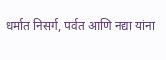धर्मात निसर्ग, पर्वत आणि नद्या यांना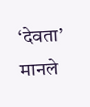‘देवता’ मानले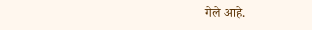गेले आहे.